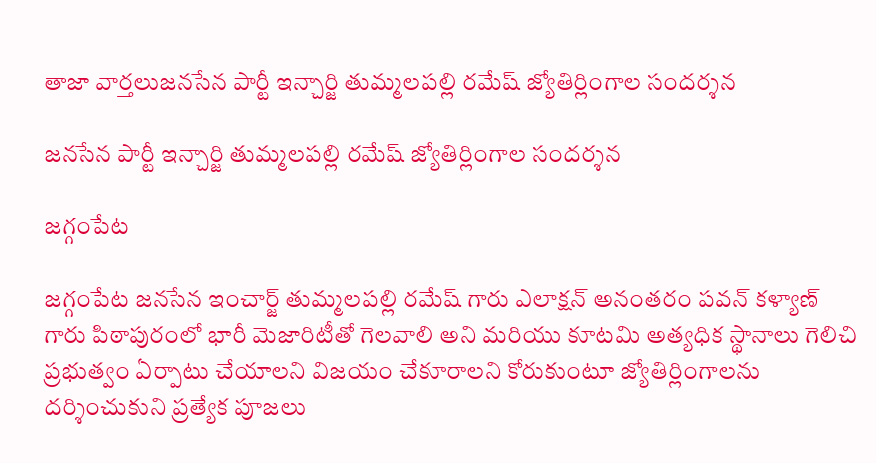తాజా వార్తలుజనసేన పార్టీ ఇన్చార్జి తుమ్మలపల్లి రమేష్ జ్యోతిర్లింగాల సందర్శన

జనసేన పార్టీ ఇన్చార్జి తుమ్మలపల్లి రమేష్ జ్యోతిర్లింగాల సందర్శన

జగ్గంపేట

జగ్గంపేట జనసేన ఇంచార్జ్ తుమ్మలపల్లి రమేష్ గారు ఎలాక్షన్ అనంతరం పవన్ కళ్యాణ్ గారు పిఠాపురంలో భారీ మెజారిటీతో గెలవాలి అని మరియు కూటమి అత్యధిక స్థానాలు గెలిచి ప్రభుత్వం ఏర్పాటు చేయాలని విజయం చేకూరాలని కోరుకుంటూ జ్యోతిర్లింగాలను దర్శించుకుని ప్రత్యేక పూజలు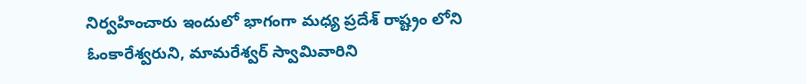నిర్వహించారు ఇందులో భాగంగా మధ్య ప్రదేశ్ రాష్ట్రం లోని ఓంకారేశ్వరుని, మామరేశ్వర్ స్వామివారిని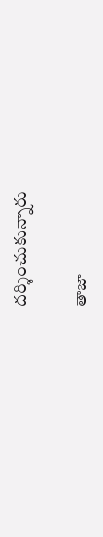దర్శించుకున్నారు

తాజా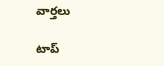వార్తలు

టాప్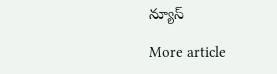న్యూస్

More article